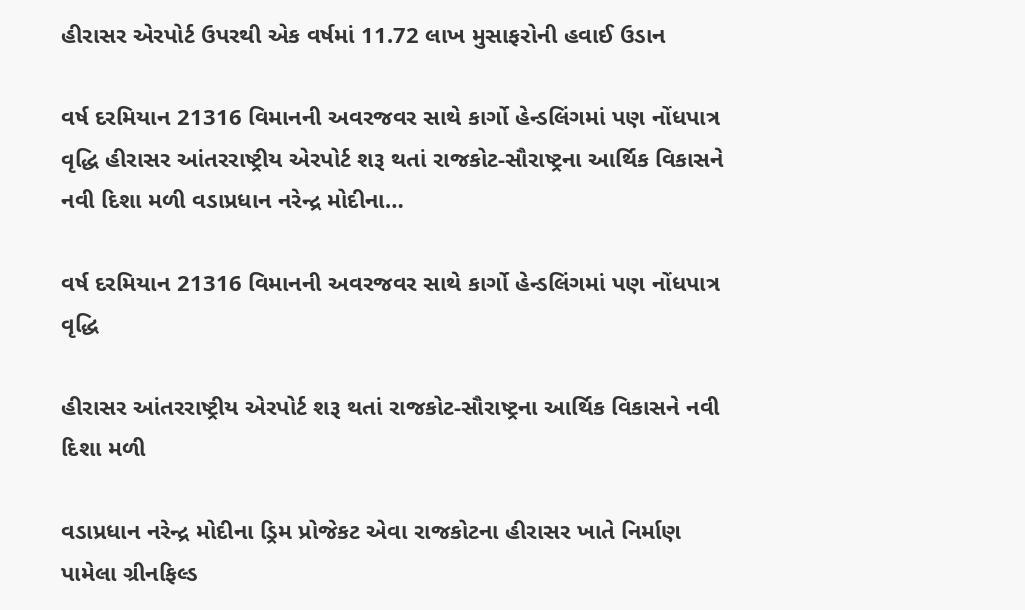હીરાસર એરપોર્ટ ઉપરથી એક વર્ષમાં 11.72 લાખ મુસાફરોની હવાઈ ઉડાન

વર્ષ દરમિયાન 21316 વિમાનની અવરજવર સાથે કાર્ગો હેન્ડલિંગમાં પણ નોંધપાત્ર વૃદ્ધિ હીરાસર આંતરરાષ્ટ્રીય એરપોર્ટ શરૂ થતાં રાજકોટ-સૌરાષ્ટ્રના આર્થિક વિકાસને નવી દિશા મળી વડાપ્રધાન નરેન્દ્ર મોદીના…

વર્ષ દરમિયાન 21316 વિમાનની અવરજવર સાથે કાર્ગો હેન્ડલિંગમાં પણ નોંધપાત્ર વૃદ્ધિ

હીરાસર આંતરરાષ્ટ્રીય એરપોર્ટ શરૂ થતાં રાજકોટ-સૌરાષ્ટ્રના આર્થિક વિકાસને નવી દિશા મળી

વડાપ્રધાન નરેન્દ્ર મોદીના ડ્રિમ પ્રોજેકટ એવા રાજકોટના હીરાસર ખાતે નિર્માણ પામેલા ગ્રીનફિલ્ડ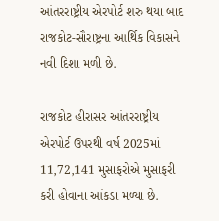આંતરરાષ્ટ્રીય એરપોર્ટ શરુ થયા બાદ રાજકોટ-સૌરાષ્ટ્રના આર્થિક વિકાસને નવી દિશા મળી છે.

રાજકોટ હીરાસર આંતરરાષ્ટ્રીય એરપોર્ટ ઉપરથી વર્ષ 2025માં 11,72,141 મુસાફરોએ મુસાફરી કરી હોવાના આંકડા મળ્યા છે.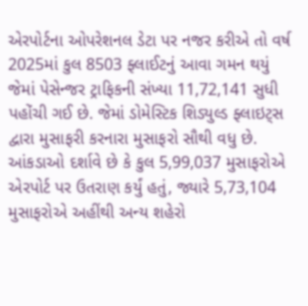એરપોર્ટના ઓપરેશનલ ડેટા પર નજર કરીએ તો વર્ષ 2025માં કુલ 8503 ફ્લાઈટનું આવા ગમન થયું જેમાં પેસેન્જર ટ્રાફિકની સંખ્યા 11,72,141 સુધી પહોંચી ગઈ છે. જેમાં ડોમેસ્ટિક શિડ્યુલ્ડ ફ્લાઇટ્સ દ્વારા મુસાફરી કરનારા મુસાફરો સૌથી વધુ છે. આંકડાઓ દર્શાવે છે કે કુલ 5,99,037 મુસાફરોએ એરપોર્ટ પર ઉતરાણ કર્યું હતું, જ્યારે 5,73,104 મુસાફરોએ અહીંથી અન્ય શહેરો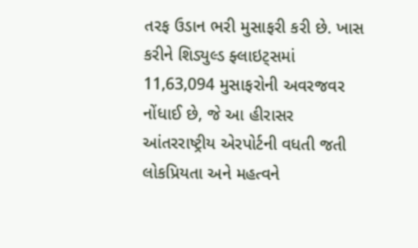તરફ ઉડાન ભરી મુસાફરી કરી છે. ખાસ કરીને શિડ્યુલ્ડ ફ્લાઇટ્સમાં 11,63,094 મુસાફરોની અવરજવર નોંધાઈ છે, જે આ હીરાસર આંતરરાષ્ટ્રીય એરપોર્ટની વધતી જતી લોકપ્રિયતા અને મહત્વને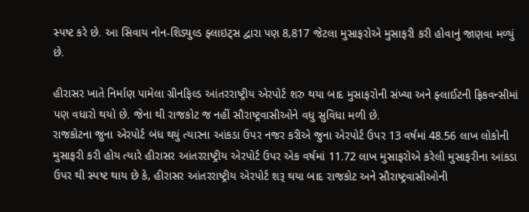સ્પષ્ટ કરે છે. આ સિવાય નોન-શિડ્યુલ્ડ ફ્લાઇટ્સ દ્વારા પણ 8,817 જેટલા મુસાફરોએ મુસાફરી કરી હોવાનું જાણવા મળ્યું છે.

હીરાસર ખાતે નિર્માણ પામેલા ગ્રીનફિલ્ડ આંતરરાષ્ટ્રીય એરપોર્ટ શરુ થયા બાદ મુસાફરોની સંખ્યા અને ફ્લાઈટની ફ્રિકવન્સીમાં પણ વધારો થયો છે. જેના થી રાજકોટ જ નહીં સૌરાષ્ટ્રવાસીઓને વધુ સુવિધા મળી છે.
રાજકોટના જુના એરપોર્ટ બંધ થયું ત્યારના આંકડા ઉપર નજર કરીએ જુના એરપોર્ટ ઉપર 13 વર્ષમાં 48.56 લાખ લોકોની મુસાફરી કરી હોય ત્યારે હીરાસર આંતરરાષ્ટ્રીય એરપોર્ટ ઉપર એક વર્ષમાં 11.72 લાખ મુસાફરોએ કરેલી મુસાફરીના આંકડા ઉપર થી સ્પષ્ટ થાય છે કે, હીરાસર આંતરરાષ્ટ્રીય એરપોર્ટ શરૂ થયા બાદ રાજકોટ અને સૌરાષ્ટ્રવાસીઓની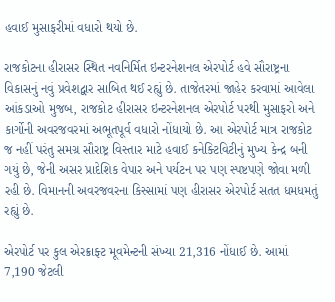હવાઈ મુસાફરીમાં વધારો થયો છે.

રાજકોટના હીરાસર સ્થિત નવનિર્મિત ઇન્ટરનેશનલ એરપોર્ટ હવે સૌરાષ્ટ્રના વિકાસનું નવું પ્રવેશદ્વાર સાબિત થઈ રહ્યું છે. તાજેતરમાં જાહેર કરવામાં આવેલા આંકડાઓ મુજબ, રાજકોટ હીરાસર ઇન્ટરનેશનલ એરપોર્ટ પરથી મુસાફરો અને કાર્ગોની અવરજવરમાં અભૂતપૂર્વ વધારો નોંધાયો છે. આ એરપોર્ટ માત્ર રાજકોટ જ નહીં પરંતુ સમગ્ર સૌરાષ્ટ્ર વિસ્તાર માટે હવાઈ કનેક્ટિવિટીનું મુખ્ય કેન્દ્ર બની ગયું છે, જેની અસર પ્રાદેશિક વેપાર અને પર્યટન પર પણ સ્પષ્ટપણે જોવા મળી રહી છે. વિમાનની અવરજવરના કિસ્સામાં પણ હીરાસર એરપોર્ટ સતત ધમધમતું રહ્યું છે.

એરપોર્ટ પર કુલ એરક્રાફ્ટ મૂવમેન્ટની સંખ્યા 21,316 નોંધાઈ છે. આમાં 7,190 જેટલી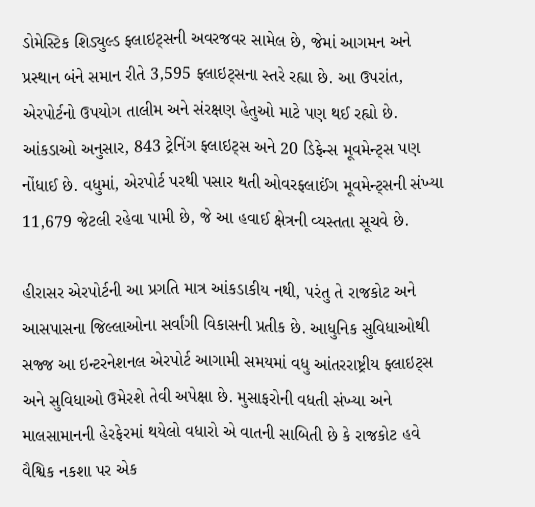ડોમેસ્ટિક શિડ્યુલ્ડ ફ્લાઇટ્સની અવરજવર સામેલ છે, જેમાં આગમન અને પ્રસ્થાન બંને સમાન રીતે 3,595 ફ્લાઇટ્સના સ્તરે રહ્યા છે. આ ઉપરાંત, એરપોર્ટનો ઉપયોગ તાલીમ અને સંરક્ષણ હેતુઓ માટે પણ થઈ રહ્યો છે. આંકડાઓ અનુસાર, 843 ટ્રેનિંગ ફ્લાઇટ્સ અને 20 ડિફેન્સ મૂવમેન્ટ્સ પણ નોંધાઈ છે. વધુમાં, એરપોર્ટ પરથી પસાર થતી ઓવરફ્લાઈંગ મૂવમેન્ટ્સની સંખ્યા 11,679 જેટલી રહેવા પામી છે, જે આ હવાઈ ક્ષેત્રની વ્યસ્તતા સૂચવે છે.

હીરાસર એરપોર્ટની આ પ્રગતિ માત્ર આંકડાકીય નથી, પરંતુ તે રાજકોટ અને આસપાસના જિલ્લાઓના સર્વાંગી વિકાસની પ્રતીક છે. આધુનિક સુવિધાઓથી સજ્જ આ ઇન્ટરનેશનલ એરપોર્ટ આગામી સમયમાં વધુ આંતરરાષ્ટ્રીય ફ્લાઇટ્સ અને સુવિધાઓ ઉમેરશે તેવી અપેક્ષા છે. મુસાફરોની વધતી સંખ્યા અને માલસામાનની હેરફેરમાં થયેલો વધારો એ વાતની સાબિતી છે કે રાજકોટ હવે વૈશ્વિક નકશા પર એક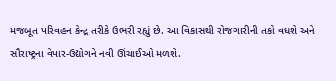મજબૂત પરિવહન કેન્દ્ર તરીકે ઉભરી રહ્યું છે. આ વિકાસથી રોજગારીની તકો વધશે અને સૌરાષ્ટ્રના વેપાર-ઉદ્યોગને નવી ઊંચાઈઓ મળશે.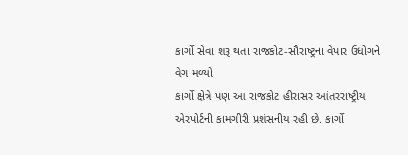કાર્ગો સેવા શરૂ થતા રાજકોટ-સૌરાષ્ટ્રના વેપાર ઉધોગને વેગ મળ્યો
કાર્ગો ક્ષેત્રે પણ આ રાજકોટ હીરાસર આંતરરાષ્ટ્રીય એરપોર્ટની કામગીરી પ્રશંસનીય રહી છે. કાર્ગો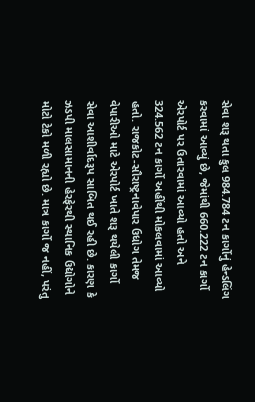સેવા શરૂ થતા કુલ 984.784 ટન કાર્ગોનું હેન્ડલિંગ કરવામાં આવ્યું છે, જેમાંથી 660.222 ટન કાર્ગો એરપોર્ટ પર ઉતારવામાં આવ્યો હતો અને 324.562 ટન કાર્ગો અહીંથી મોકલવામાં આવ્યો હતો. રાજકોટ-સૌરાષ્ટ્રનાવેપાર ઉધોગ તેમજ વેપારીઓ માટે એરપોર્ટ ખાતે શરૂ થયેલી કાર્ગો સેવા આશીર્વાદરૂપ સાબિત થઈ રહી છે. કારણ કે ઝડપી માલસામાનની હેરફેરથી સ્થાનિક ઉદ્યોગોને મોટો ટેકો મળી રહ્યો છે. માત્ર કાર્ગો જ નહીં, પરંતુ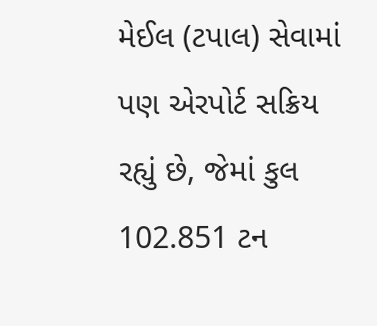મેઈલ (ટપાલ) સેવામાં પણ એરપોર્ટ સક્રિય રહ્યું છે, જેમાં કુલ 102.851 ટન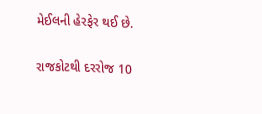મેઈલની હેરફેર થઈ છે.

રાજકોટથી દરરોજ 10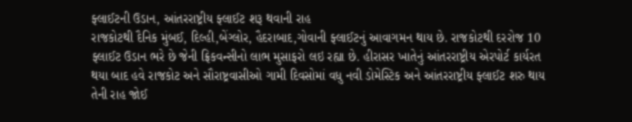ફ્લાઈટની ઉડાન, આંતરરાષ્ટ્રીય ફ્લાઈટ શરૂ થવાની રાહ
રાજકોટથી દૈનિક મુંબઈ, દિલ્હી,બેંગ્લોર, હૈદરાબાદ,ગોવાની ફ્લાઈટનું આવાગમન થાય છે. રાજકોટથી દરરોજ 10 ફ્લાઈટ ઉડાન ભરે છે જેની ફ્રિકવન્સીનો લાભ મુસાફરો લઇ રહ્યા છે. હીરાસર ખાતેનું આંતરરાષ્ટ્રીય એરપોર્ટ કાર્યરત થયા બાદ હવે રાજકોટ અને સૌરાષ્ટ્રવાસીઓ ગામી દિવસોમાં વધુ નવી ડોમેસ્ટિક અને આંતરરાષ્ટ્રીય ફ્લાઈટ શરુ થાય તેની રાહ જોઈ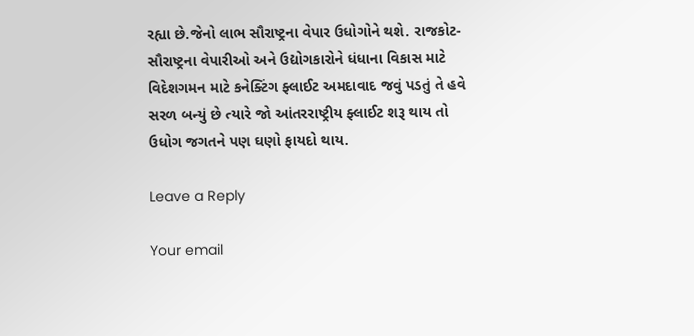રહ્યા છે.જેનો લાભ સૌરાષ્ટ્રના વેપાર ઉધોગોને થશે. રાજકોટ-સૌરાષ્ટ્રના વેપારીઓ અને ઉદ્યોગકારોને ધંધાના વિકાસ માટે વિદેશગમન માટે કનેક્ટિંગ ફ્લાઈટ અમદાવાદ જવું પડતું તે હવે સરળ બન્યું છે ત્યારે જો આંતરરાષ્ટ્રીય ફ્લાઈટ શરૂ થાય તો ઉધોગ જગતને પણ ઘણો ફાયદો થાય.

Leave a Reply

Your email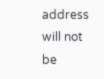address will not be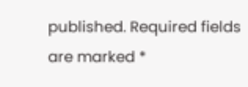published. Required fields are marked *